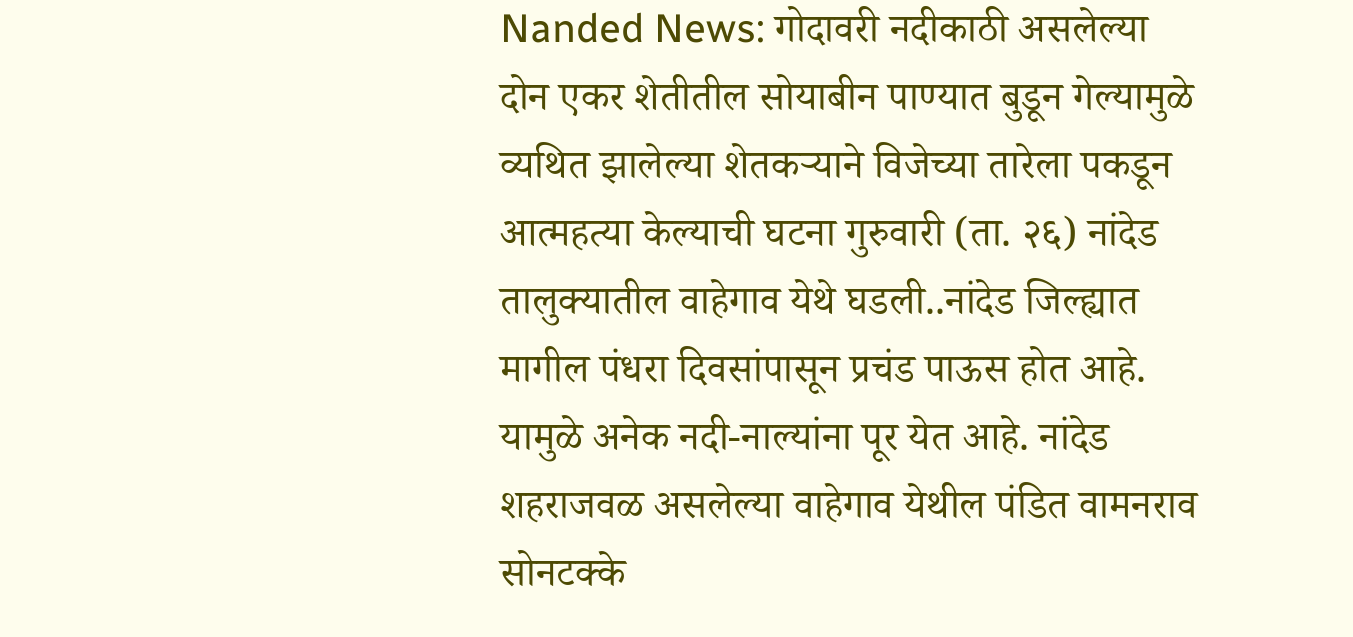Nanded News: गोदावरी नदीकाठी असलेल्या दोन एकर शेतीतील सोयाबीन पाण्यात बुडून गेल्यामुळे व्यथित झालेल्या शेतकऱ्याने विजेच्या तारेला पकडून आत्महत्या केल्याची घटना गुरुवारी (ता. २६) नांदेड तालुक्यातील वाहेगाव येथे घडली..नांदेड जिल्ह्यात मागील पंधरा दिवसांपासून प्रचंड पाऊस होत आहे. यामुळे अनेक नदी-नाल्यांना पूर येत आहे. नांदेड शहराजवळ असलेल्या वाहेगाव येथील पंडित वामनराव सोनटक्के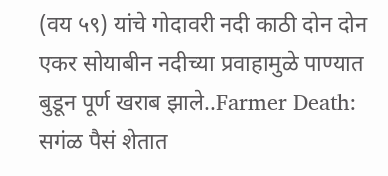(वय ५९) यांचे गोदावरी नदी काठी दोन दोन एकर सोयाबीन नदीच्या प्रवाहामुळे पाण्यात बुडून पूर्ण खराब झाले..Farmer Death: सगंळ पैसं शेतात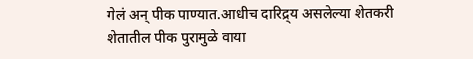गेलं अन् पीक पाण्यात.आधीच दारिद्र्य असलेल्या शेतकरी शेतातील पीक पुरामुळे वाया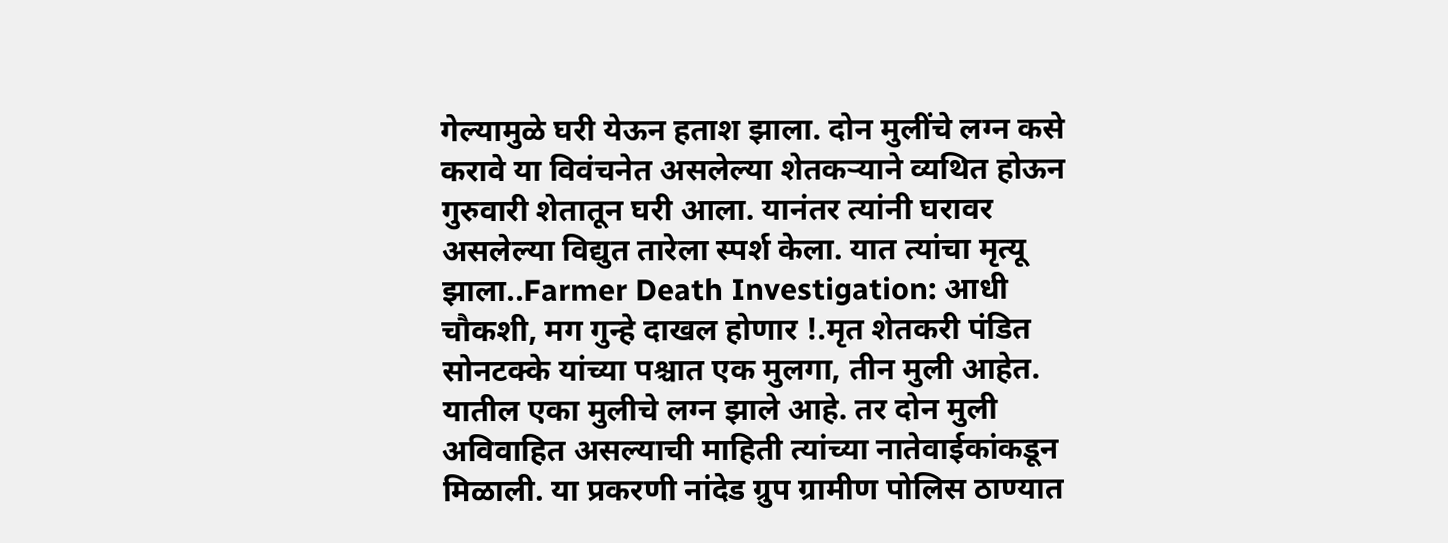गेल्यामुळे घरी येऊन हताश झाला. दोन मुलींचे लग्न कसे करावे या विवंचनेत असलेल्या शेतकऱ्याने व्यथित होऊन गुरुवारी शेतातून घरी आला. यानंतर त्यांनी घरावर असलेल्या विद्युत तारेला स्पर्श केला. यात त्यांचा मृत्यू झाला..Farmer Death Investigation: आधी चौकशी, मग गुन्हे दाखल होणार !.मृत शेतकरी पंडित सोनटक्के यांच्या पश्चात एक मुलगा, तीन मुली आहेत. यातील एका मुलीचे लग्न झाले आहे. तर दोन मुली अविवाहित असल्याची माहिती त्यांच्या नातेवाईकांकडून मिळाली. या प्रकरणी नांदेड ग्रुप ग्रामीण पोलिस ठाण्यात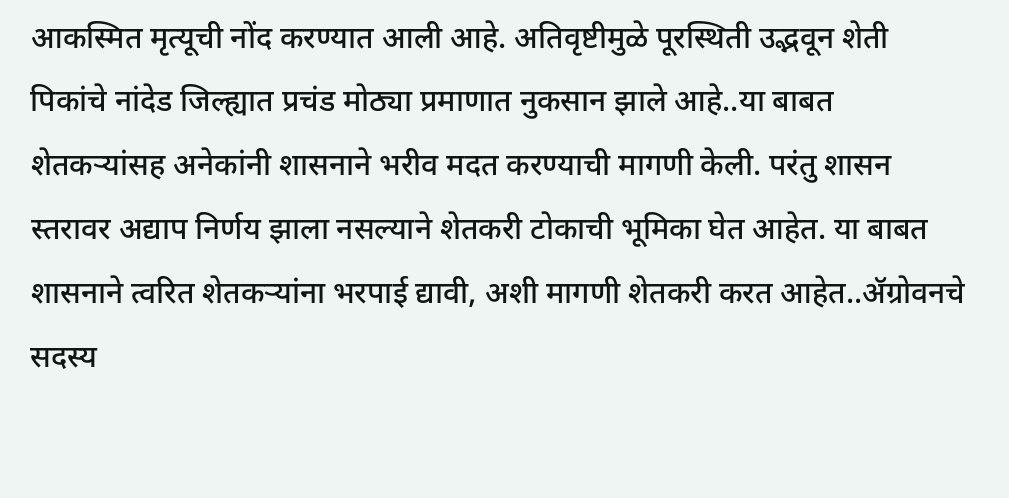आकस्मित मृत्यूची नोंद करण्यात आली आहे. अतिवृष्टीमुळे पूरस्थिती उद्भवून शेती पिकांचे नांदेड जिल्ह्यात प्रचंड मोठ्या प्रमाणात नुकसान झाले आहे..या बाबत शेतकऱ्यांसह अनेकांनी शासनाने भरीव मदत करण्याची मागणी केली. परंतु शासन स्तरावर अद्याप निर्णय झाला नसल्याने शेतकरी टोकाची भूमिका घेत आहेत. या बाबत शासनाने त्वरित शेतकऱ्यांना भरपाई द्यावी, अशी मागणी शेतकरी करत आहेत..ॲग्रोवनचे सदस्य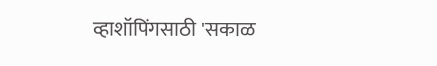व्हाशॉपिंगसाठी 'सकाळ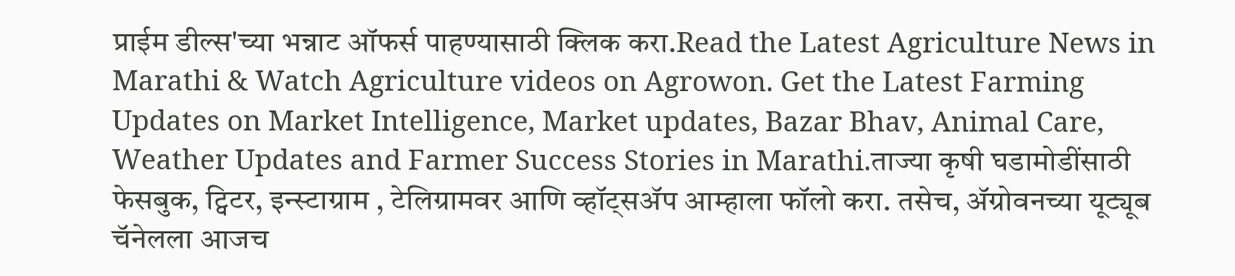प्राईम डील्स'च्या भन्नाट ऑफर्स पाहण्यासाठी क्लिक करा.Read the Latest Agriculture News in Marathi & Watch Agriculture videos on Agrowon. Get the Latest Farming Updates on Market Intelligence, Market updates, Bazar Bhav, Animal Care, Weather Updates and Farmer Success Stories in Marathi.ताज्या कृषी घडामोडींसाठी फेसबुक, ट्विटर, इन्स्टाग्राम , टेलिग्रामवर आणि व्हॉट्सॲप आम्हाला फॉलो करा. तसेच, ॲग्रोवनच्या यूट्यूब चॅनेलला आजच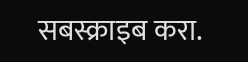सबस्क्राइब करा.